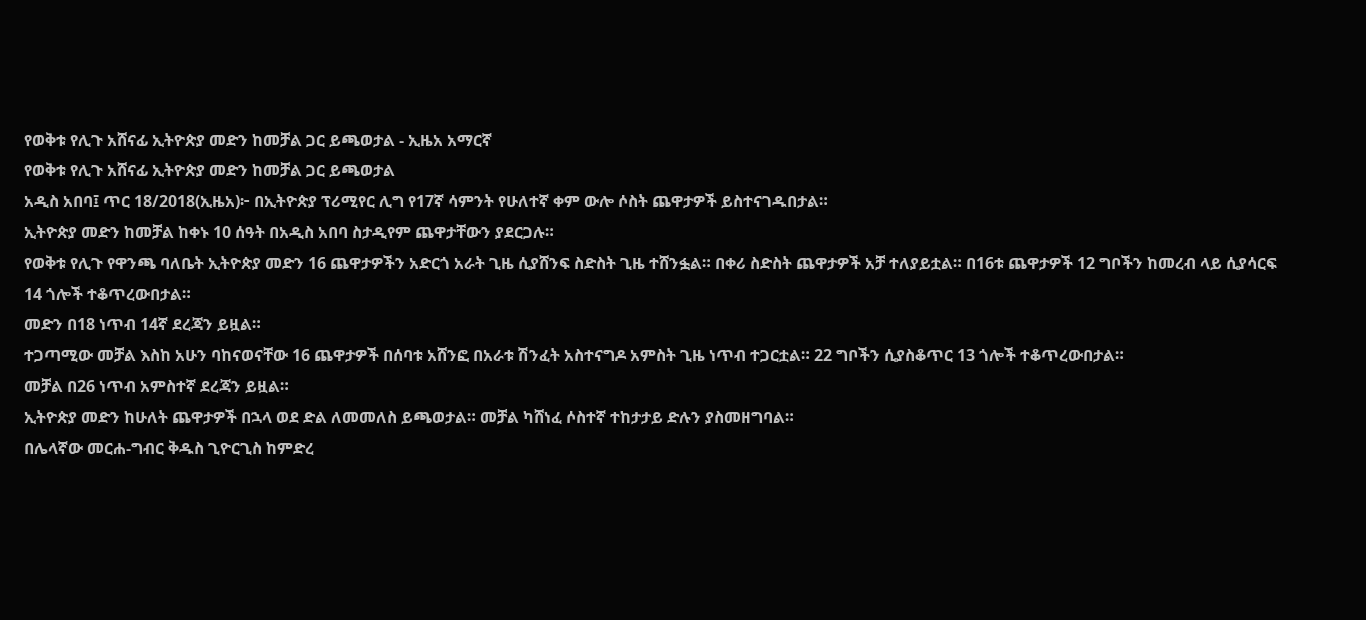የወቅቱ የሊጉ አሸናፊ ኢትዮጵያ መድን ከመቻል ጋር ይጫወታል - ኢዜአ አማርኛ
የወቅቱ የሊጉ አሸናፊ ኢትዮጵያ መድን ከመቻል ጋር ይጫወታል
አዲስ አበባ፤ ጥር 18/2018(ኢዜአ)፦ በኢትዮጵያ ፕሪሚየር ሊግ የ17ኛ ሳምንት የሁለተኛ ቀም ውሎ ሶስት ጨዋታዎች ይስተናገዱበታል።
ኢትዮጵያ መድን ከመቻል ከቀኑ 10 ሰዓት በአዲስ አበባ ስታዲየም ጨዋታቸውን ያደርጋሉ።
የወቅቱ የሊጉ የዋንጫ ባለቤት ኢትዮጵያ መድን 16 ጨዋታዎችን አድርጎ አራት ጊዜ ሲያሸንፍ ስድስት ጊዜ ተሸንፏል። በቀሪ ስድስት ጨዋታዎች አቻ ተለያይቷል። በ16ቱ ጨዋታዎች 12 ግቦችን ከመረብ ላይ ሲያሳርፍ 14 ጎሎች ተቆጥረውበታል።
መድን በ18 ነጥብ 14ኛ ደረጃን ይዟል።
ተጋጣሚው መቻል እስከ አሁን ባከናወናቸው 16 ጨዋታዎች በሰባቱ አሸንፎ በአራቱ ሽንፈት አስተናግዶ አምስት ጊዜ ነጥብ ተጋርቷል። 22 ግቦችን ሲያስቆጥር 13 ጎሎች ተቆጥረውበታል።
መቻል በ26 ነጥብ አምስተኛ ደረጃን ይዟል።
ኢትዮጵያ መድን ከሁለት ጨዋታዎች በኋላ ወደ ድል ለመመለስ ይጫወታል። መቻል ካሸነፈ ሶስተኛ ተከታታይ ድሉን ያስመዘግባል።
በሌላኛው መርሐ-ግብር ቅዱስ ጊዮርጊስ ከምድረ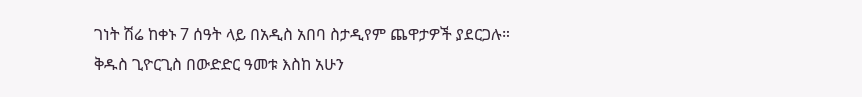ገነት ሽሬ ከቀኑ 7 ሰዓት ላይ በአዲስ አበባ ስታዲየም ጨዋታዎች ያደርጋሉ።
ቅዱስ ጊዮርጊስ በውድድር ዓመቱ እስከ አሁን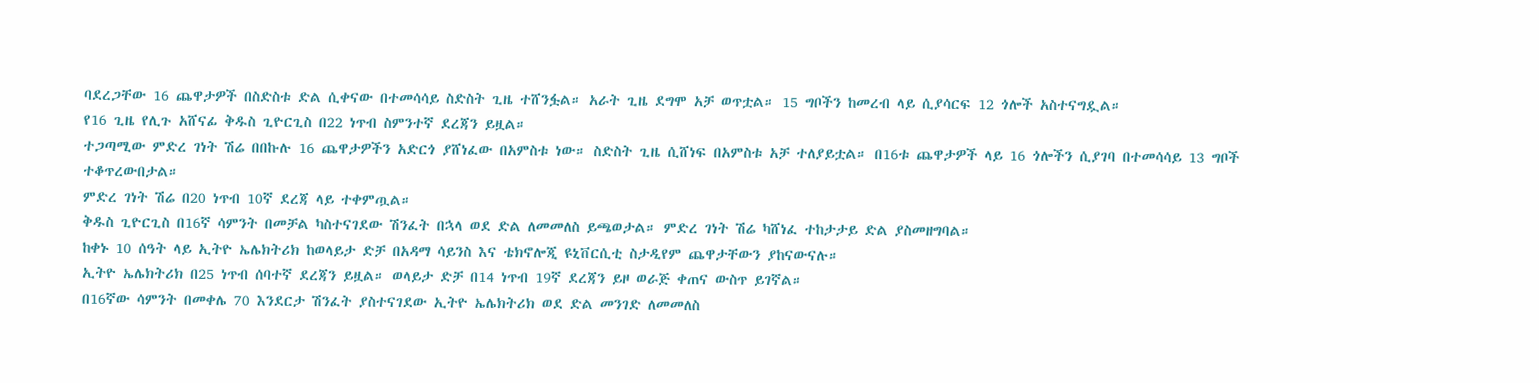ባደረጋቸው 16 ጨዋታዎች በስድስቱ ድል ሲቀናው በተመሳሳይ ስድስት ጊዜ ተሸንፏል። አራት ጊዜ ደግሞ አቻ ወጥቷል። 15 ግቦችን ከመረብ ላይ ሲያሳርፍ 12 ጎሎች አስተናግዷል።
የ16 ጊዜ የሊጉ አሸናፊ ቅዱስ ጊዮርጊስ በ22 ነጥብ ስምንተኛ ደረጃን ይዟል።
ተጋጣሚው ምድረ ገነት ሽሬ በበኩሉ 16 ጨዋታዎችን አድርጎ ያሸነፈው በአምስቱ ነው። ስድስት ጊዜ ሲሸነፍ በአምስቱ አቻ ተለያይቷል። በ16ቱ ጨዋታዎች ላይ 16 ጎሎችን ሲያገባ በተመሳሳይ 13 ግቦች ተቆጥረውበታል።
ምድረ ገነት ሽሬ በ20 ነጥብ 10ኛ ደረጃ ላይ ተቀምጧል።
ቅዱስ ጊዮርጊስ በ16ኛ ሳምንት በመቻል ካስተናገደው ሽንፈት በኋላ ወደ ድል ለመመለስ ይጫወታል። ምድረ ገነት ሽሬ ካሸነፈ ተከታታይ ድል ያስመዘግባል።
ከቀኑ 10 ሰዓት ላይ ኢትዮ ኤሌክትሪክ ከወላይታ ድቻ በአዳማ ሳይንስ እና ቴክኖሎጂ ዩኒቨርሲቲ ስታዲየም ጨዋታቸውን ያከናውናሉ።
ኢትዮ ኤሌክትሪክ በ25 ነጥብ ሰባተኛ ደረጃን ይዟል። ወላይታ ድቻ በ14 ነጥብ 19ኛ ደረጃን ይዞ ወራጅ ቀጠና ውስጥ ይገኛል።
በ16ኛው ሳምንት በመቀሌ 70 እንደርታ ሽንፈት ያስተናገደው ኢትዮ ኤሌክትሪክ ወደ ድል መንገድ ለመመለስ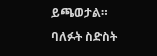ይጫወታል።
ባለፉት ስድስት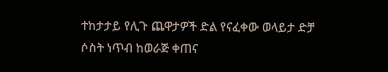ተከታታይ የሊጉ ጨዋታዎች ድል የናፈቀው ወላይታ ድቻ ሶስት ነጥብ ከወራጅ ቀጠና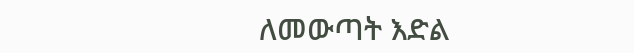ለመውጣት እድል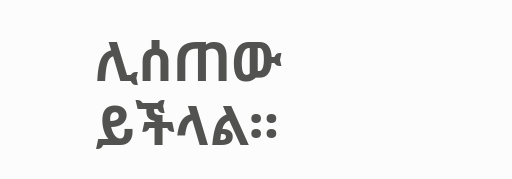ሊሰጠው ይችላል።